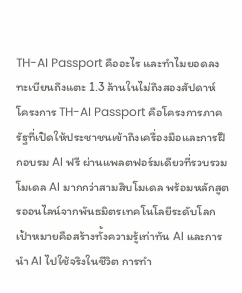TH-AI Passport คืออะไร และทำไมยอดลงทะเบียนถึงแตะ 1.3 ล้านในไม่ถึงสองสัปดาห์
โครงการ TH-AI Passport คือโครงการภาครัฐที่เปิดให้ประชาชนเข้าถึงเครื่องมือและการฝึกอบรม AI ฟรี ผ่านแพลตฟอร์มเดียวที่รวบรวมโมเดล AI มากกว่าสามสิบโมเดล พร้อมหลักสูตรออนไลน์จากพันธมิตรเทคโนโลยีระดับโลก เป้าหมายคือสร้างทั้งความรู้เท่าทัน AI และการนำ AI ไปใช้จริงในชีวิต การทำ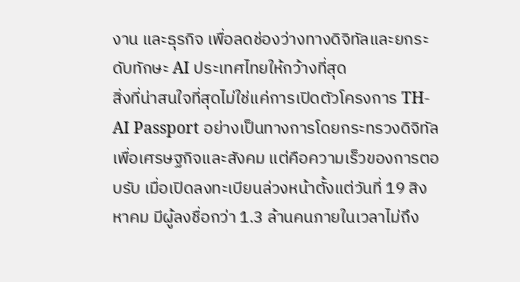งาน และธุรกิจ เพื่อลดช่องว่างทางดิจิทัลและยกระดับทักษะ AI ประเทศไทยให้กว้างที่สุด
สิ่งที่น่าสนใจที่สุดไม่ใช่แค่การเปิดตัวโครงการ TH-AI Passport อย่างเป็นทางการโดยกระทรวงดิจิทัลเพื่อเศรษฐกิจและสังคม แต่คือความเร็วของการตอบรับ เมื่อเปิดลงทะเบียนล่วงหน้าตั้งแต่วันที่ 19 สิงหาคม มีผู้ลงชื่อกว่า 1.3 ล้านคนภายในเวลาไม่ถึง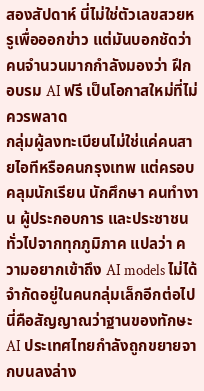สองสัปดาห์ นี่ไม่ใช่ตัวเลขสวยหรูเพื่อออกข่าว แต่มันบอกชัดว่าคนจำนวนมากกำลังมองว่า ฝึกอบรม AI ฟรี เป็นโอกาสใหม่ที่ไม่ควรพลาด
กลุ่มผู้ลงทะเบียนไม่ใช่แค่คนสายไอทีหรือคนกรุงเทพ แต่ครอบคลุมนักเรียน นักศึกษา คนทำงาน ผู้ประกอบการ และประชาชนทั่วไปจากทุกภูมิภาค แปลว่า ความอยากเข้าถึง AI models ไม่ได้จำกัดอยู่ในคนกลุ่มเล็กอีกต่อไป นี่คือสัญญาณว่าฐานของทักษะ AI ประเทศไทยกำลังถูกขยายจากบนลงล่าง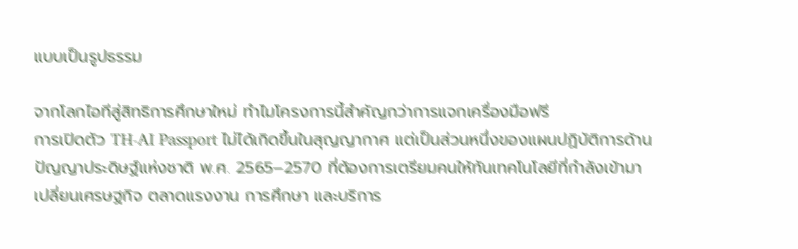แบบเป็นรูปธรรม

จากโลกไอทีสู่สิทธิการศึกษาใหม่ ทำไมโครงการนี้สำคัญกว่าการแจกเครื่องมือฟรี
การเปิดตัว TH-AI Passport ไม่ได้เกิดขึ้นในสุญญากาศ แต่เป็นส่วนหนึ่งของแผนปฏิบัติการด้านปัญญาประดิษฐ์แห่งชาติ พ.ศ. 2565–2570 ที่ต้องการเตรียมคนให้ทันเทคโนโลยีที่กำลังเข้ามาเปลี่ยนเศรษฐกิจ ตลาดแรงงาน การศึกษา และบริการ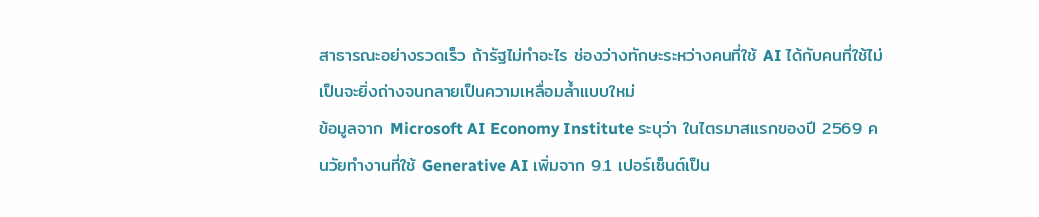สาธารณะอย่างรวดเร็ว ถ้ารัฐไม่ทำอะไร ช่องว่างทักษะระหว่างคนที่ใช้ AI ได้กับคนที่ใช้ไม่เป็นจะยิ่งถ่างจนกลายเป็นความเหลื่อมล้ำแบบใหม่
ข้อมูลจาก Microsoft AI Economy Institute ระบุว่า ในไตรมาสแรกของปี 2569 คนวัยทำงานที่ใช้ Generative AI เพิ่มจาก 9.1 เปอร์เซ็นต์เป็น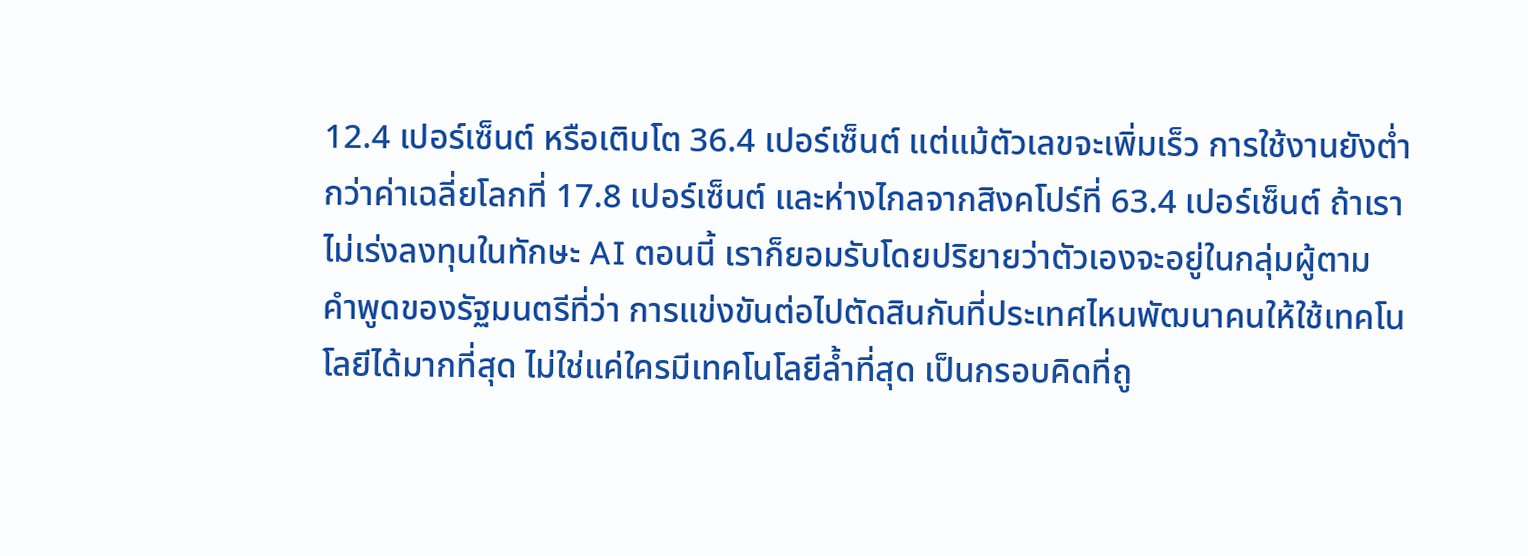12.4 เปอร์เซ็นต์ หรือเติบโต 36.4 เปอร์เซ็นต์ แต่แม้ตัวเลขจะเพิ่มเร็ว การใช้งานยังต่ำกว่าค่าเฉลี่ยโลกที่ 17.8 เปอร์เซ็นต์ และห่างไกลจากสิงคโปร์ที่ 63.4 เปอร์เซ็นต์ ถ้าเราไม่เร่งลงทุนในทักษะ AI ตอนนี้ เราก็ยอมรับโดยปริยายว่าตัวเองจะอยู่ในกลุ่มผู้ตาม
คำพูดของรัฐมนตรีที่ว่า การแข่งขันต่อไปตัดสินกันที่ประเทศไหนพัฒนาคนให้ใช้เทคโนโลยีได้มากที่สุด ไม่ใช่แค่ใครมีเทคโนโลยีล้ำที่สุด เป็นกรอบคิดที่ถู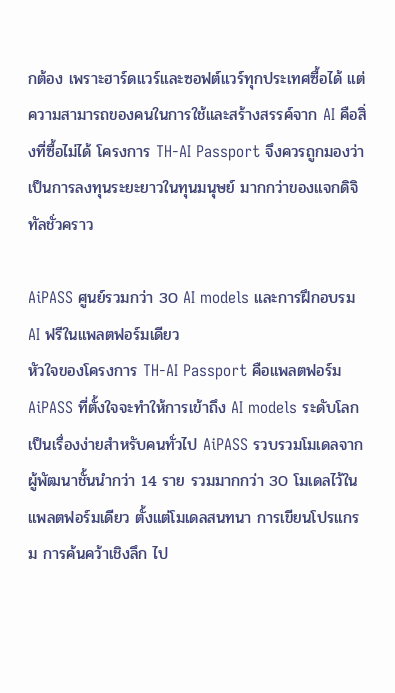กต้อง เพราะฮาร์ดแวร์และซอฟต์แวร์ทุกประเทศซื้อได้ แต่ความสามารถของคนในการใช้และสร้างสรรค์จาก AI คือสิ่งที่ซื้อไม่ได้ โครงการ TH-AI Passport จึงควรถูกมองว่าเป็นการลงทุนระยะยาวในทุนมนุษย์ มากกว่าของแจกดิจิทัลชั่วคราว

AiPASS ศูนย์รวมกว่า 30 AI models และการฝึกอบรม AI ฟรีในแพลตฟอร์มเดียว
หัวใจของโครงการ TH-AI Passport คือแพลตฟอร์ม AiPASS ที่ตั้งใจจะทำให้การเข้าถึง AI models ระดับโลกเป็นเรื่องง่ายสำหรับคนทั่วไป AiPASS รวบรวมโมเดลจากผู้พัฒนาชั้นนำกว่า 14 ราย รวมมากกว่า 30 โมเดลไว้ในแพลตฟอร์มเดียว ตั้งแต่โมเดลสนทนา การเขียนโปรแกรม การค้นคว้าเชิงลึก ไป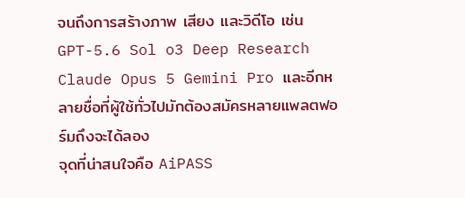จนถึงการสร้างภาพ เสียง และวิดีโอ เช่น GPT-5.6 Sol o3 Deep Research Claude Opus 5 Gemini Pro และอีกหลายชื่อที่ผู้ใช้ทั่วไปมักต้องสมัครหลายแพลตฟอร์มถึงจะได้ลอง
จุดที่น่าสนใจคือ AiPASS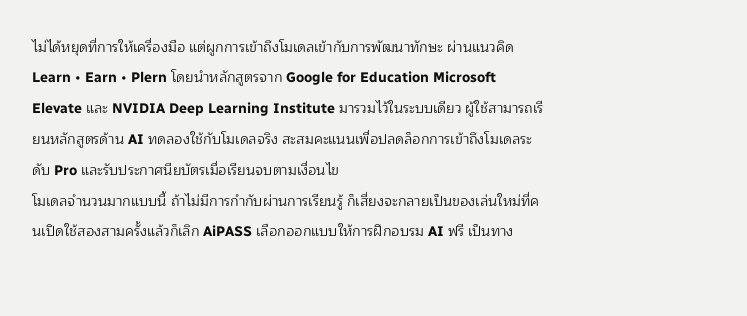ไม่ได้หยุดที่การให้เครื่องมือ แต่ผูกการเข้าถึงโมเดลเข้ากับการพัฒนาทักษะ ผ่านแนวคิด Learn • Earn • Plern โดยนำหลักสูตรจาก Google for Education Microsoft Elevate และ NVIDIA Deep Learning Institute มารวมไว้ในระบบเดียว ผู้ใช้สามารถเรียนหลักสูตรด้าน AI ทดลองใช้กับโมเดลจริง สะสมคะแนนเพื่อปลดล็อกการเข้าถึงโมเดลระดับ Pro และรับประกาศนียบัตรเมื่อเรียนจบตามเงื่อนไข
โมเดลจำนวนมากแบบนี้ ถ้าไม่มีการกำกับผ่านการเรียนรู้ ก็เสี่ยงจะกลายเป็นของเล่นใหม่ที่คนเปิดใช้สองสามครั้งแล้วก็เลิก AiPASS เลือกออกแบบให้การฝึกอบรม AI ฟรี เป็นทาง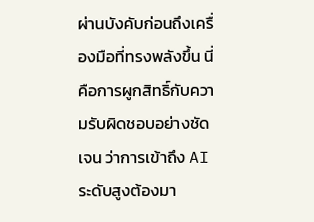ผ่านบังคับก่อนถึงเครื่องมือที่ทรงพลังขึ้น นี่คือการผูกสิทธิ์กับความรับผิดชอบอย่างชัดเจน ว่าการเข้าถึง AI ระดับสูงต้องมา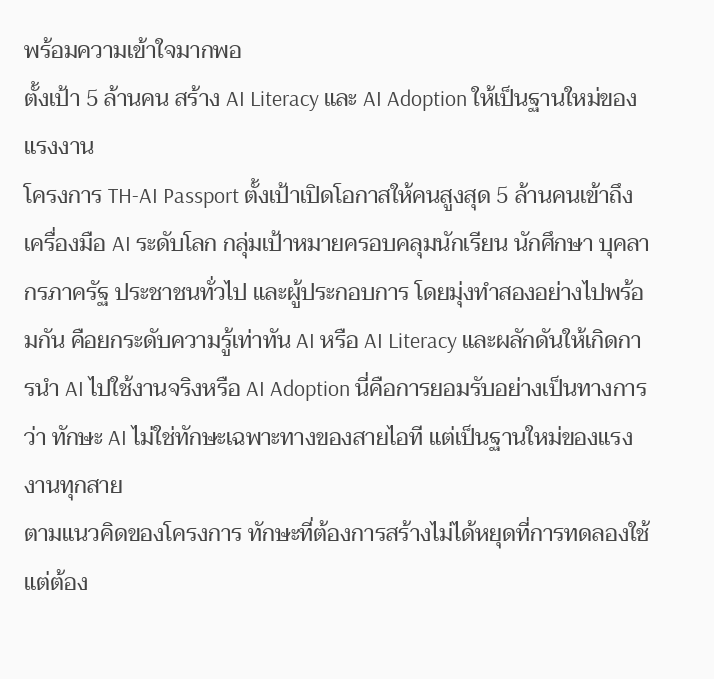พร้อมความเข้าใจมากพอ
ตั้งเป้า 5 ล้านคน สร้าง AI Literacy และ AI Adoption ให้เป็นฐานใหม่ของแรงงาน
โครงการ TH-AI Passport ตั้งเป้าเปิดโอกาสให้คนสูงสุด 5 ล้านคนเข้าถึงเครื่องมือ AI ระดับโลก กลุ่มเป้าหมายครอบคลุมนักเรียน นักศึกษา บุคลากรภาครัฐ ประชาชนทั่วไป และผู้ประกอบการ โดยมุ่งทำสองอย่างไปพร้อมกัน คือยกระดับความรู้เท่าทัน AI หรือ AI Literacy และผลักดันให้เกิดการนำ AI ไปใช้งานจริงหรือ AI Adoption นี่คือการยอมรับอย่างเป็นทางการว่า ทักษะ AI ไม่ใช่ทักษะเฉพาะทางของสายไอที แต่เป็นฐานใหม่ของแรงงานทุกสาย
ตามแนวคิดของโครงการ ทักษะที่ต้องการสร้างไม่ได้หยุดที่การทดลองใช้ แต่ต้อง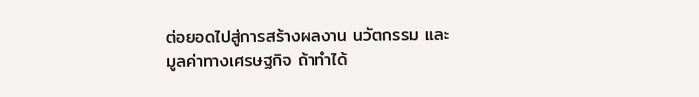ต่อยอดไปสู่การสร้างผลงาน นวัตกรรม และมูลค่าทางเศรษฐกิจ ถ้าทำได้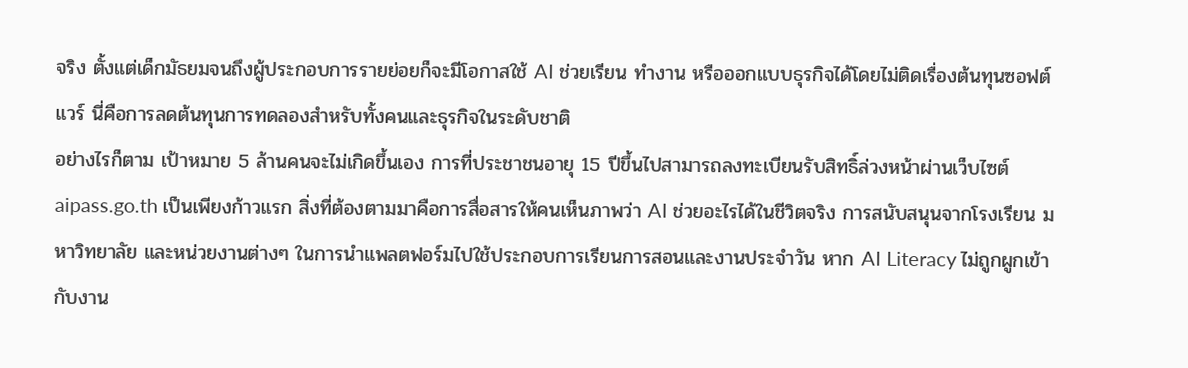จริง ตั้งแต่เด็กมัธยมจนถึงผู้ประกอบการรายย่อยก็จะมีโอกาสใช้ AI ช่วยเรียน ทำงาน หรือออกแบบธุรกิจได้โดยไม่ติดเรื่องต้นทุนซอฟต์แวร์ นี่คือการลดต้นทุนการทดลองสำหรับทั้งคนและธุรกิจในระดับชาติ
อย่างไรก็ตาม เป้าหมาย 5 ล้านคนจะไม่เกิดขึ้นเอง การที่ประชาชนอายุ 15 ปีขึ้นไปสามารถลงทะเบียนรับสิทธิ์ล่วงหน้าผ่านเว็บไซต์ aipass.go.th เป็นเพียงก้าวแรก สิ่งที่ต้องตามมาคือการสื่อสารให้คนเห็นภาพว่า AI ช่วยอะไรได้ในชีวิตจริง การสนับสนุนจากโรงเรียน มหาวิทยาลัย และหน่วยงานต่างๆ ในการนำแพลตฟอร์มไปใช้ประกอบการเรียนการสอนและงานประจำวัน หาก AI Literacy ไม่ถูกผูกเข้ากับงาน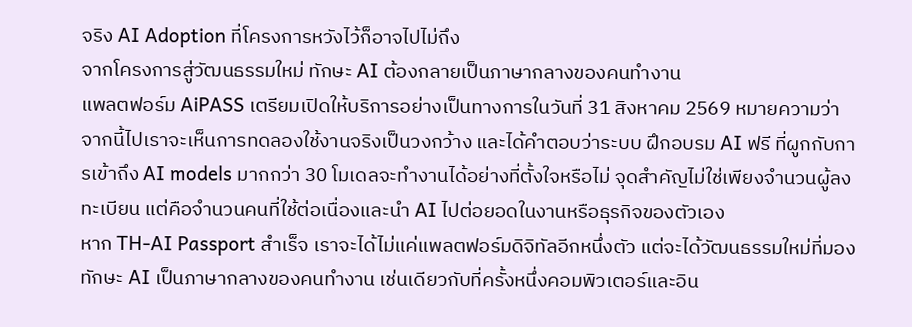จริง AI Adoption ที่โครงการหวังไว้ก็อาจไปไม่ถึง
จากโครงการสู่วัฒนธรรมใหม่ ทักษะ AI ต้องกลายเป็นภาษากลางของคนทำงาน
แพลตฟอร์ม AiPASS เตรียมเปิดให้บริการอย่างเป็นทางการในวันที่ 31 สิงหาคม 2569 หมายความว่า จากนี้ไปเราจะเห็นการทดลองใช้งานจริงเป็นวงกว้าง และได้คำตอบว่าระบบ ฝึกอบรม AI ฟรี ที่ผูกกับการเข้าถึง AI models มากกว่า 30 โมเดลจะทำงานได้อย่างที่ตั้งใจหรือไม่ จุดสำคัญไม่ใช่เพียงจำนวนผู้ลงทะเบียน แต่คือจำนวนคนที่ใช้ต่อเนื่องและนำ AI ไปต่อยอดในงานหรือธุรกิจของตัวเอง
หาก TH-AI Passport สำเร็จ เราจะได้ไม่แค่แพลตฟอร์มดิจิทัลอีกหนึ่งตัว แต่จะได้วัฒนธรรมใหม่ที่มองทักษะ AI เป็นภาษากลางของคนทำงาน เช่นเดียวกับที่ครั้งหนึ่งคอมพิวเตอร์และอิน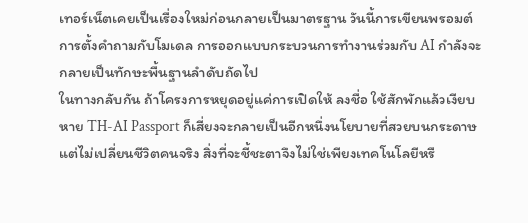เทอร์เน็ตเคยเป็นเรื่องใหม่ก่อนกลายเป็นมาตรฐาน วันนี้การเขียนพรอมต์ การตั้งคำถามกับโมเดล การออกแบบกระบวนการทำงานร่วมกับ AI กำลังจะกลายเป็นทักษะพื้นฐานลำดับถัดไป
ในทางกลับกัน ถ้าโครงการหยุดอยู่แค่การเปิดให้ ลงชื่อ ใช้สักพักแล้วเงียบหาย TH-AI Passport ก็เสี่ยงจะกลายเป็นอีกหนึ่งนโยบายที่สวยบนกระดาษแต่ไม่เปลี่ยนชีวิตคนจริง สิ่งที่จะชี้ชะตาจึงไม่ใช่เพียงเทคโนโลยีหรื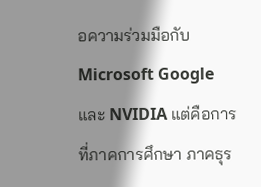อความร่วมมือกับ Microsoft Google และ NVIDIA แต่คือการที่ภาคการศึกษา ภาคธุร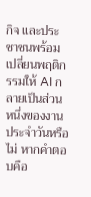กิจ และประชาชนพร้อมเปลี่ยนพฤติกรรมให้ AI กลายเป็นส่วนหนึ่งของงานประจำวันหรือไม่ หากคำตอบคือ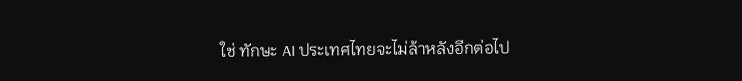ใช่ ทักษะ AI ประเทศไทยจะไม่ล้าหลังอีกต่อไป